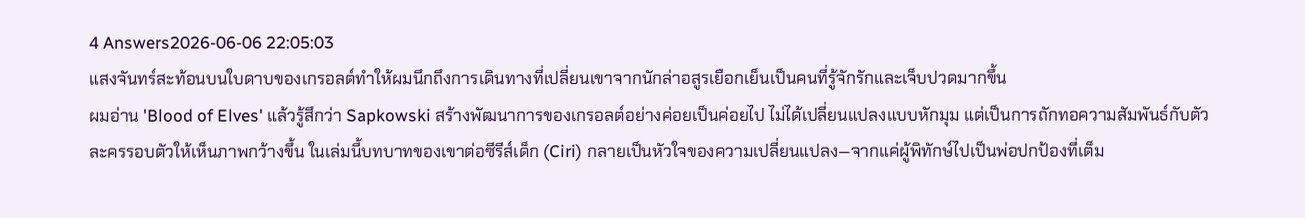4 Answers2026-06-06 22:05:03
แสงจันทร์สะท้อนบนใบดาบของเกรอลต์ทำให้ผมนึกถึงการเดินทางที่เปลี่ยนเขาจากนักล่าอสูรเยือกเย็นเป็นคนที่รู้จักรักและเจ็บปวดมากขึ้น
ผมอ่าน 'Blood of Elves' แล้วรู้สึกว่า Sapkowski สร้างพัฒนาการของเกรอลต์อย่างค่อยเป็นค่อยไป ไม่ได้เปลี่ยนแปลงแบบหักมุม แต่เป็นการถักทอความสัมพันธ์กับตัวละครรอบตัวให้เห็นภาพกว้างขึ้น ในเล่มนี้บทบาทของเขาต่อซีรีส์เด็ก (Ciri) กลายเป็นหัวใจของความเปลี่ยนแปลง—จากแค่ผู้พิทักษ์ไปเป็นพ่อปกป้องที่เต็ม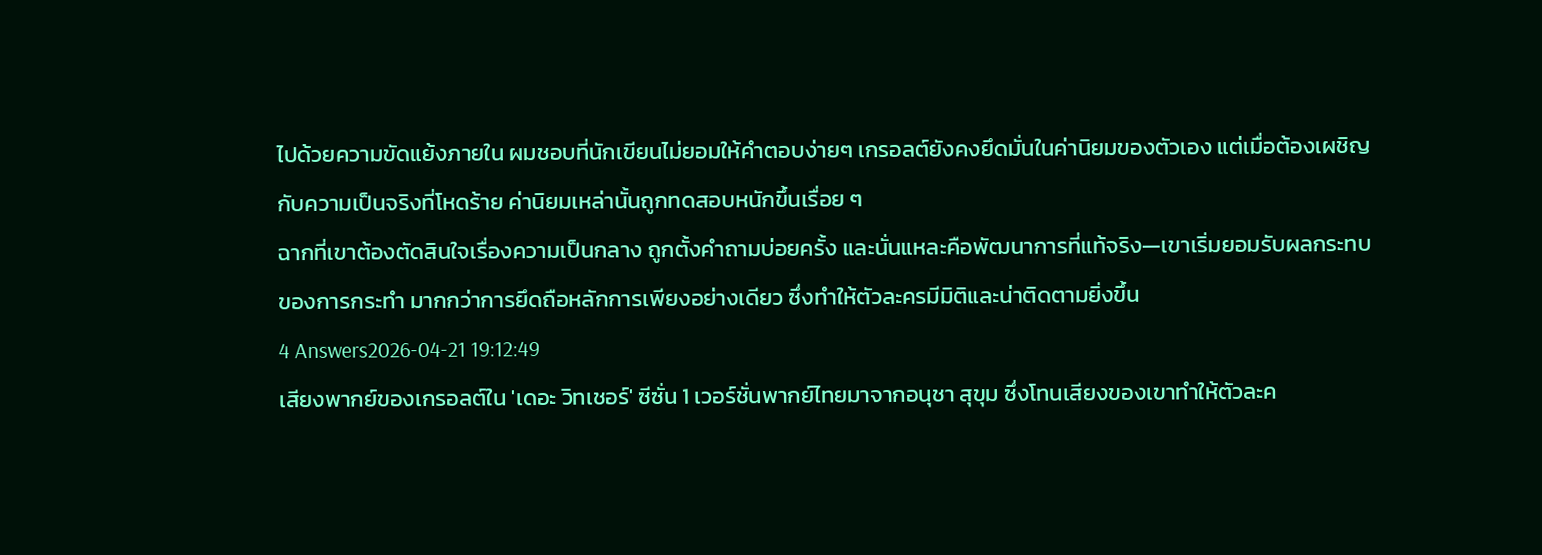ไปด้วยความขัดแย้งภายใน ผมชอบที่นักเขียนไม่ยอมให้คำตอบง่ายๆ เกรอลต์ยังคงยึดมั่นในค่านิยมของตัวเอง แต่เมื่อต้องเผชิญกับความเป็นจริงที่โหดร้าย ค่านิยมเหล่านั้นถูกทดสอบหนักขึ้นเรื่อย ๆ
ฉากที่เขาต้องตัดสินใจเรื่องความเป็นกลาง ถูกตั้งคำถามบ่อยครั้ง และนั่นแหละคือพัฒนาการที่แท้จริง—เขาเริ่มยอมรับผลกระทบของการกระทำ มากกว่าการยึดถือหลักการเพียงอย่างเดียว ซึ่งทำให้ตัวละครมีมิติและน่าติดตามยิ่งขึ้น
4 Answers2026-04-21 19:12:49
เสียงพากย์ของเกรอลต์ใน 'เดอะ วิทเชอร์' ซีซั่น 1 เวอร์ชั่นพากย์ไทยมาจากอนุชา สุขุม ซึ่งโทนเสียงของเขาทำให้ตัวละค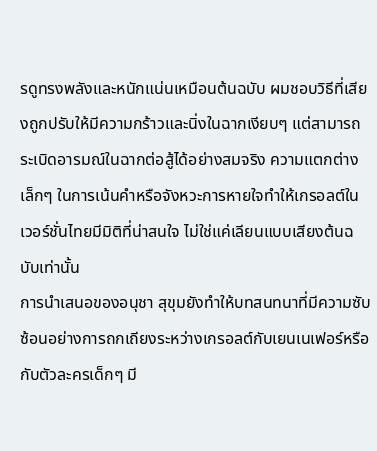รดูทรงพลังและหนักแน่นเหมือนต้นฉบับ ผมชอบวิธีที่เสียงถูกปรับให้มีความกร้าวและนิ่งในฉากเงียบๆ แต่สามารถระเบิดอารมณ์ในฉากต่อสู้ได้อย่างสมจริง ความแตกต่างเล็กๆ ในการเน้นคำหรือจังหวะการหายใจทำให้เกรอลต์ในเวอร์ชั่นไทยมีมิติที่น่าสนใจ ไม่ใช่แค่เลียนแบบเสียงต้นฉบับเท่านั้น
การนำเสนอของอนุชา สุขุมยังทำให้บทสนทนาที่มีความซับซ้อนอย่างการถกเถียงระหว่างเกรอลต์กับเยนเนเฟอร์หรือกับตัวละครเด็กๆ มี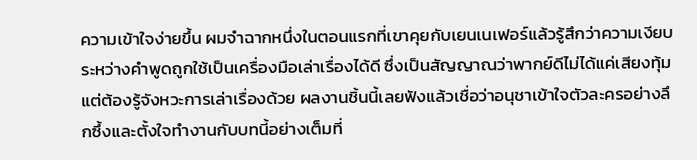ความเข้าใจง่ายขึ้น ผมจำฉากหนึ่งในตอนแรกที่เขาคุยกับเยนเนเฟอร์แล้วรู้สึกว่าความเงียบระหว่างคำพูดถูกใช้เป็นเครื่องมือเล่าเรื่องได้ดี ซึ่งเป็นสัญญาณว่าพากย์ดีไม่ได้แค่เสียงทุ้ม แต่ต้องรู้จังหวะการเล่าเรื่องด้วย ผลงานชิ้นนี้เลยฟังแล้วเชื่อว่าอนุชาเข้าใจตัวละครอย่างลึกซึ้งและตั้งใจทำงานกับบทนี้อย่างเต็มที่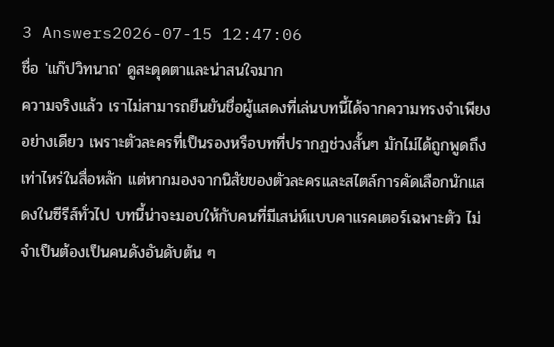3 Answers2026-07-15 12:47:06
ชื่อ 'แก๊ปวิทนาถ' ดูสะดุดตาและน่าสนใจมาก
ความจริงแล้ว เราไม่สามารถยืนยันชื่อผู้แสดงที่เล่นบทนี้ได้จากความทรงจำเพียงอย่างเดียว เพราะตัวละครที่เป็นรองหรือบทที่ปรากฏช่วงสั้นๆ มักไม่ได้ถูกพูดถึงเท่าไหร่ในสื่อหลัก แต่หากมองจากนิสัยของตัวละครและสไตล์การคัดเลือกนักแสดงในซีรีส์ทั่วไป บทนี้น่าจะมอบให้กับคนที่มีเสน่ห์แบบคาแรคเตอร์เฉพาะตัว ไม่จำเป็นต้องเป็นคนดังอันดับต้น ๆ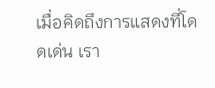เมื่อคิดถึงการแสดงที่โดดเด่น เรา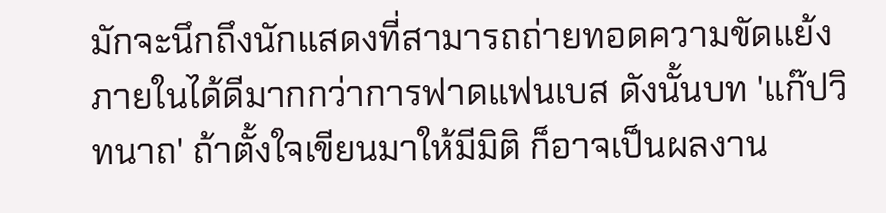มักจะนึกถึงนักแสดงที่สามารถถ่ายทอดความขัดแย้งภายในได้ดีมากกว่าการฟาดแฟนเบส ดังนั้นบท 'แก๊ปวิทนาถ' ถ้าตั้งใจเขียนมาให้มีมิติ ก็อาจเป็นผลงาน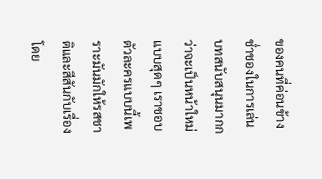ของคนที่ค่อนข้างช่ำชองในการเล่นบทสนับสนุนมากกว่าจะเป็นหน้าใหม่แบบสุดๆ เราชอบตัวละครแบบนี้เพราะมันมักให้รสชาติและสีสันกับเรื่องโดย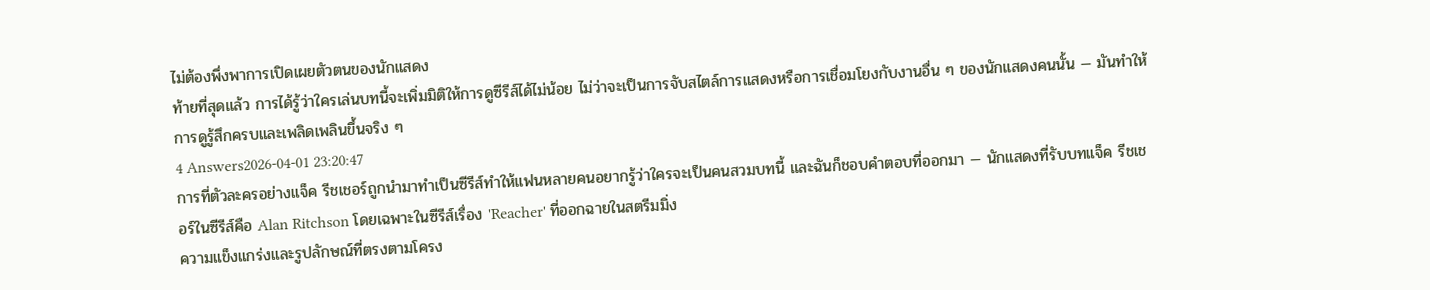ไม่ต้องพึ่งพาการเปิดเผยตัวตนของนักแสดง
ท้ายที่สุดแล้ว การได้รู้ว่าใครเล่นบทนี้จะเพิ่มมิติให้การดูซีรีส์ได้ไม่น้อย ไม่ว่าจะเป็นการจับสไตล์การแสดงหรือการเชื่อมโยงกับงานอื่น ๆ ของนักแสดงคนนั้น — มันทำให้การดูรู้สึกครบและเพลิดเพลินขึ้นจริง ๆ
4 Answers2026-04-01 23:20:47
การที่ตัวละครอย่างแจ็ค รีชเชอร์ถูกนำมาทำเป็นซีรีส์ทำให้แฟนหลายคนอยากรู้ว่าใครจะเป็นคนสวมบทนี้ และฉันก็ชอบคำตอบที่ออกมา — นักแสดงที่รับบทแจ็ค รีชเชอร์ในซีรีส์คือ Alan Ritchson โดยเฉพาะในซีรีส์เรื่อง 'Reacher' ที่ออกฉายในสตรีมมิ่ง
ความแข็งแกร่งและรูปลักษณ์ที่ตรงตามโครง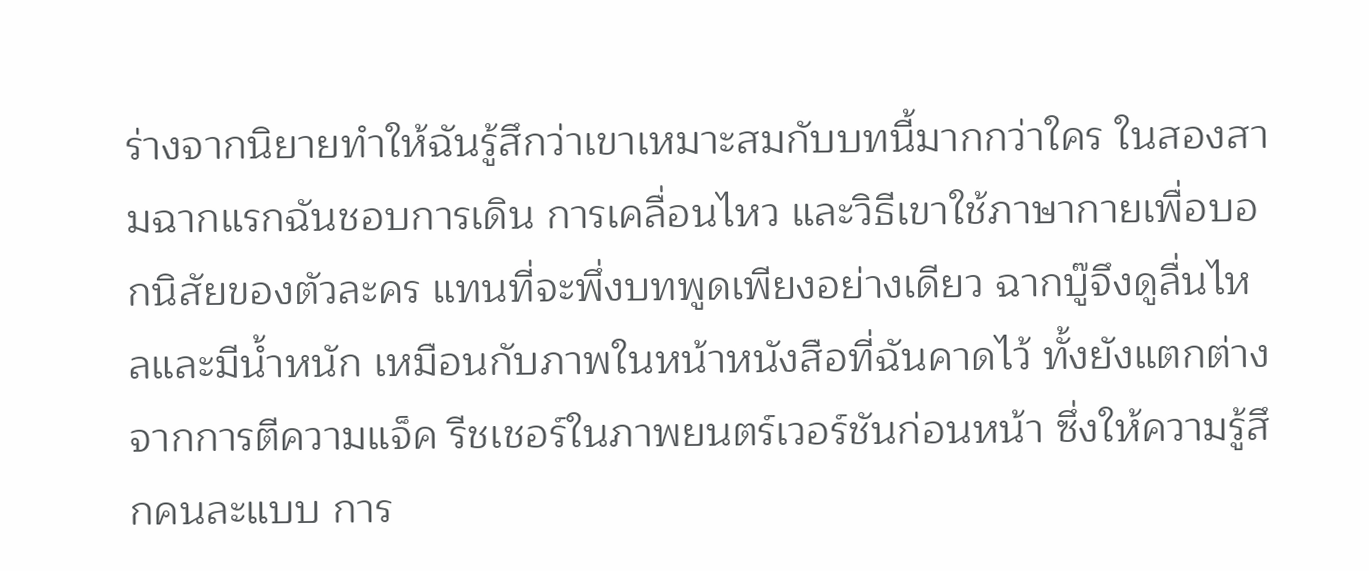ร่างจากนิยายทำให้ฉันรู้สึกว่าเขาเหมาะสมกับบทนี้มากกว่าใคร ในสองสามฉากแรกฉันชอบการเดิน การเคลื่อนไหว และวิธีเขาใช้ภาษากายเพื่อบอกนิสัยของตัวละคร แทนที่จะพึ่งบทพูดเพียงอย่างเดียว ฉากบู๊จึงดูลื่นไหลและมีน้ำหนัก เหมือนกับภาพในหน้าหนังสือที่ฉันคาดไว้ ทั้งยังแตกต่างจากการตีความแจ็ค รีชเชอร์ในภาพยนตร์เวอร์ชันก่อนหน้า ซึ่งให้ความรู้สึกคนละแบบ การ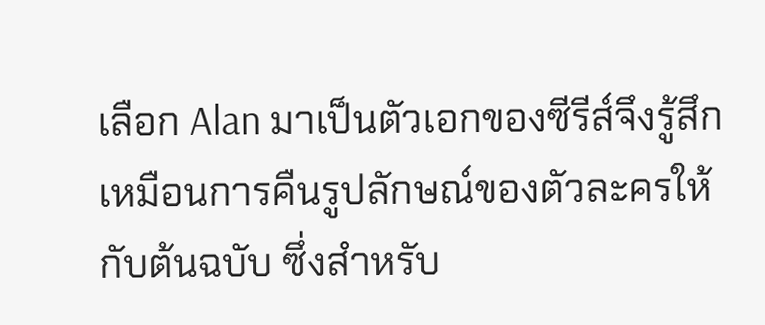เลือก Alan มาเป็นตัวเอกของซีรีส์จึงรู้สึกเหมือนการคืนรูปลักษณ์ของตัวละครให้กับต้นฉบับ ซึ่งสำหรับ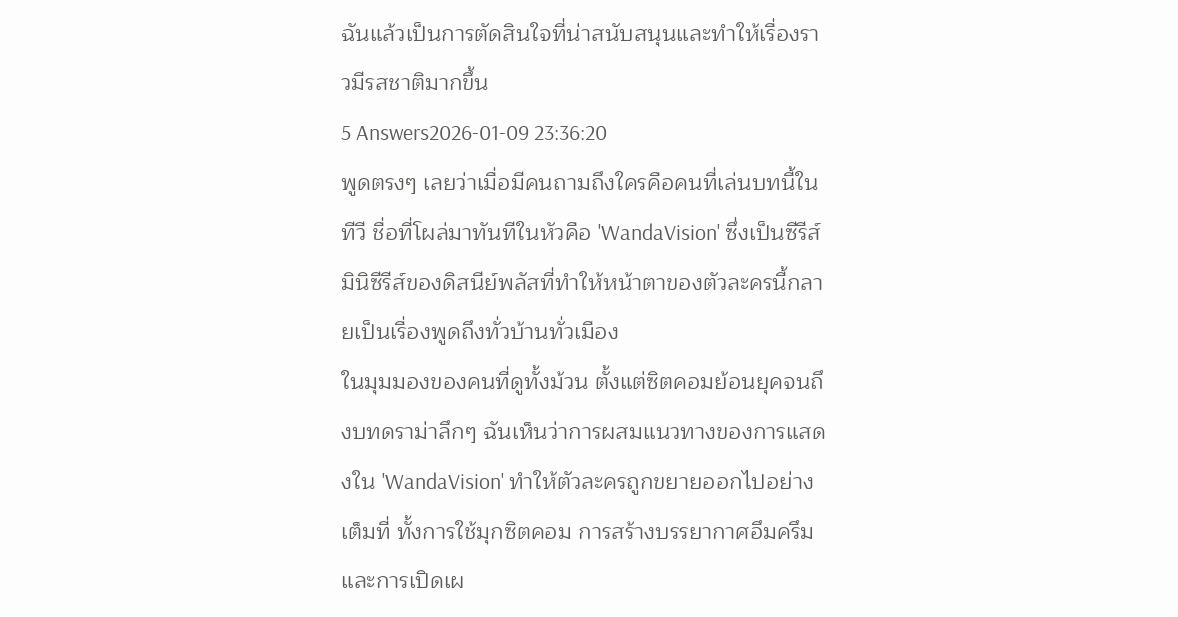ฉันแล้วเป็นการตัดสินใจที่น่าสนับสนุนและทำให้เรื่องราวมีรสชาติมากขึ้น
5 Answers2026-01-09 23:36:20
พูดตรงๆ เลยว่าเมื่อมีคนถามถึงใครคือคนที่เล่นบทนี้ในทีวี ชื่อที่โผล่มาทันทีในหัวคือ 'WandaVision' ซึ่งเป็นซีรีส์มินิซีรีส์ของดิสนีย์พลัสที่ทำให้หน้าตาของตัวละครนี้กลายเป็นเรื่องพูดถึงทั่วบ้านทั่วเมือง
ในมุมมองของคนที่ดูทั้งม้วน ตั้งแต่ซิตคอมย้อนยุคจนถึงบทดราม่าลึกๆ ฉันเห็นว่าการผสมแนวทางของการแสดงใน 'WandaVision' ทำให้ตัวละครถูกขยายออกไปอย่างเต็มที่ ทั้งการใช้มุกซิตคอม การสร้างบรรยากาศอึมครึม และการเปิดเผ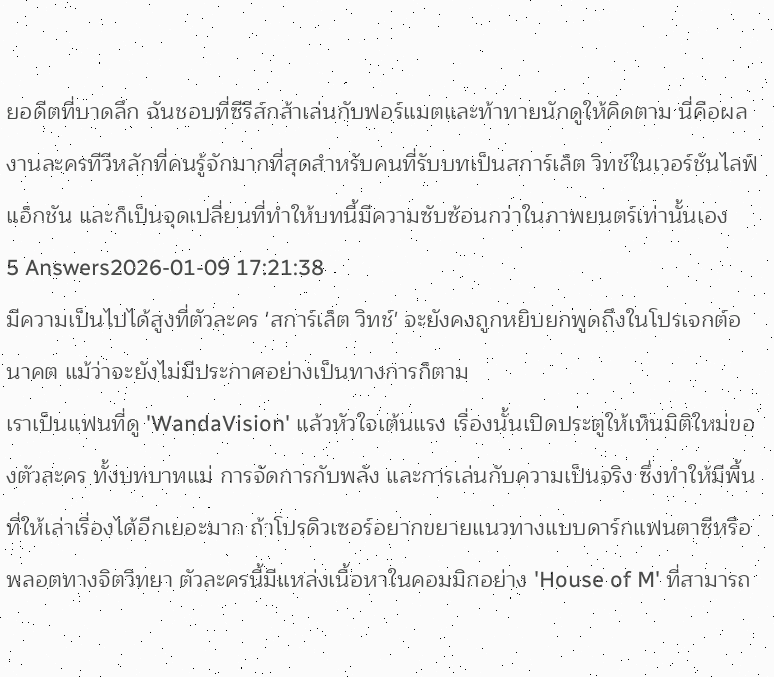ยอดีตที่บาดลึก ฉันชอบที่ซีรีส์กล้าเล่นกับฟอร์แมตและท้าทายนักดูให้คิดตาม นี่คือผลงานละครทีวีหลักที่คนรู้จักมากที่สุดสำหรับคนที่รับบทเป็นสการ์เล็ต วิทช์ในเวอร์ชันไลฟ์แอ็กชัน และก็เป็นจุดเปลี่ยนที่ทำให้บทนี้มีความซับซ้อนกว่าในภาพยนตร์เท่านั้นเอง
5 Answers2026-01-09 17:21:38
มีความเป็นไปได้สูงที่ตัวละคร 'สการ์เล็ต วิทช์' จะยังคงถูกหยิบยกพูดถึงในโปรเจกต์อนาคต แม้ว่าจะยังไม่มีประกาศอย่างเป็นทางการก็ตาม
เราเป็นแฟนที่ดู 'WandaVision' แล้วหัวใจเต้นแรง เรื่องนั้นเปิดประตูให้เห็นมิติใหม่ของตัวละคร ทั้งบทบาทแม่ การจัดการกับพลัง และการเล่นกับความเป็นจริง ซึ่งทำให้มีพื้นที่ให้เล่าเรื่องได้อีกเยอะมาก ถ้าโปรดิวเซอร์อยากขยายแนวทางแบบดาร์กแฟนตาซีหรือพลอตทางจิตวิทยา ตัวละครนี้มีแหล่งเนื้อหาในคอมมิกอย่าง 'House of M' ที่สามารถ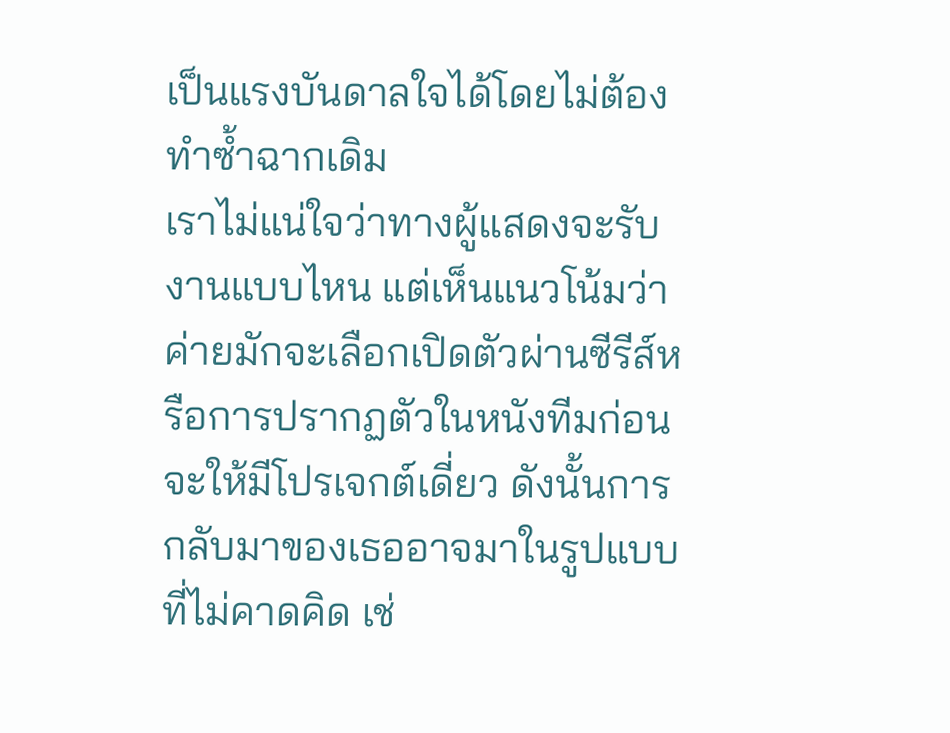เป็นแรงบันดาลใจได้โดยไม่ต้องทำซ้ำฉากเดิม
เราไม่แน่ใจว่าทางผู้แสดงจะรับงานแบบไหน แต่เห็นแนวโน้มว่าค่ายมักจะเลือกเปิดตัวผ่านซีรีส์หรือการปรากฏตัวในหนังทีมก่อนจะให้มีโปรเจกต์เดี่ยว ดังนั้นการกลับมาของเธออาจมาในรูปแบบที่ไม่คาดคิด เช่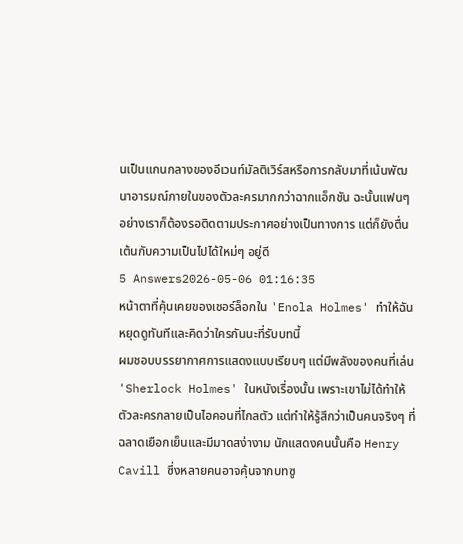นเป็นแกนกลางของอีเวนท์มัลติเวิร์สหรือการกลับมาที่เน้นพัฒนาอารมณ์ภายในของตัวละครมากกว่าฉากแอ็กชัน ฉะนั้นแฟนๆ อย่างเราก็ต้องรอติดตามประกาศอย่างเป็นทางการ แต่ก็ยังตื่นเต้นกับความเป็นไปได้ใหม่ๆ อยู่ดี
5 Answers2026-05-06 01:16:35
หน้าตาที่คุ้นเคยของเชอร์ล็อกใน 'Enola Holmes' ทำให้ฉันหยุดดูทันทีและคิดว่าใครกันนะที่รับบทนี้
ผมชอบบรรยากาศการแสดงแบบเรียบๆ แต่มีพลังของคนที่เล่น 'Sherlock Holmes' ในหนังเรื่องนั้น เพราะเขาไม่ได้ทำให้ตัวละครกลายเป็นไอคอนที่ไกลตัว แต่ทำให้รู้สึกว่าเป็นคนจริงๆ ที่ฉลาดเยือกเย็นและมีมาดสง่างาม นักแสดงคนนั้นคือ Henry Cavill ซึ่งหลายคนอาจคุ้นจากบทซู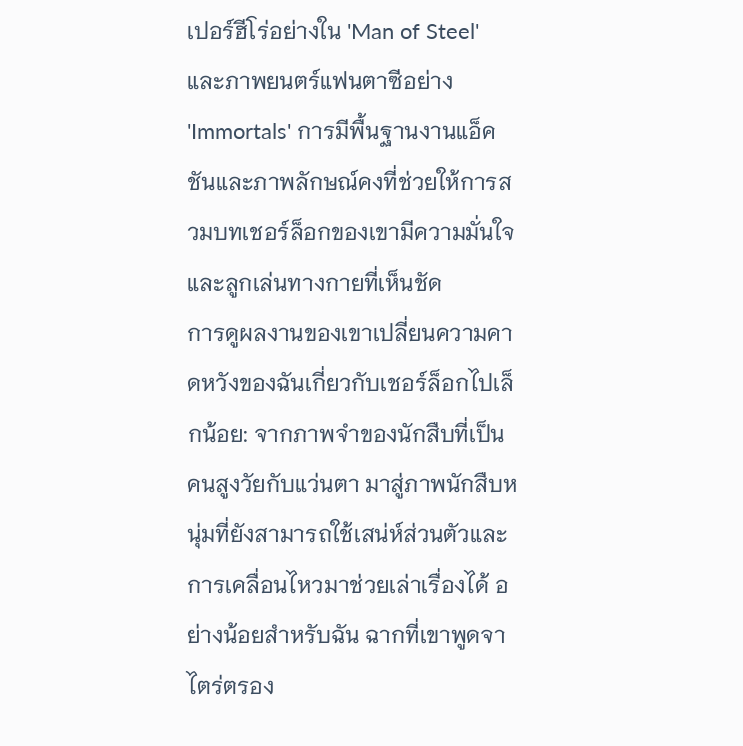เปอร์ฮีโร่อย่างใน 'Man of Steel' และภาพยนตร์แฟนตาซีอย่าง 'Immortals' การมีพื้นฐานงานแอ็คชันและภาพลักษณ์คงที่ช่วยให้การสวมบทเชอร์ล็อกของเขามีความมั่นใจและลูกเล่นทางกายที่เห็นชัด
การดูผลงานของเขาเปลี่ยนความคาดหวังของฉันเกี่ยวกับเชอร์ล็อกไปเล็กน้อย: จากภาพจำของนักสืบที่เป็นคนสูงวัยกับแว่นตา มาสู่ภาพนักสืบหนุ่มที่ยังสามารถใช้เสน่ห์ส่วนตัวและการเคลื่อนไหวมาช่วยเล่าเรื่องได้ อย่างน้อยสำหรับฉัน ฉากที่เขาพูดจาไตร่ตรอง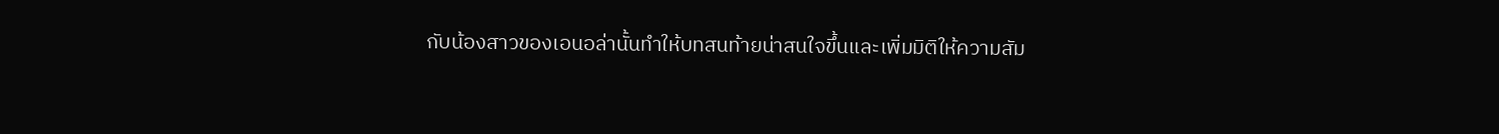กับน้องสาวของเอนอล่านั้นทำให้บทสนท้ายน่าสนใจขึ้นและเพิ่มมิติให้ความสัม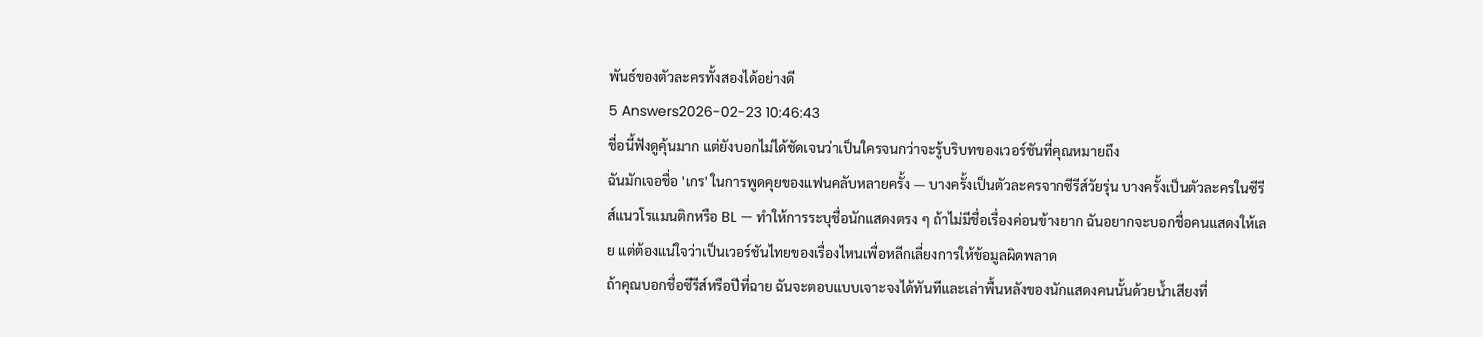พันธ์ของตัวละครทั้งสองได้อย่างดี
5 Answers2026-02-23 10:46:43
ชื่อนี้ฟังดูคุ้นมาก แต่ยังบอกไม่ได้ชัดเจนว่าเป็นใครจนกว่าจะรู้บริบทของเวอร์ชันที่คุณหมายถึง
ฉันมักเจอชื่อ 'เกร' ในการพูดคุยของแฟนคลับหลายครั้ง — บางครั้งเป็นตัวละครจากซีรีส์วัยรุ่น บางครั้งเป็นตัวละครในซีรีส์แนวโรแมนติกหรือ BL — ทำให้การระบุชื่อนักแสดงตรง ๆ ถ้าไม่มีชื่อเรื่องค่อนข้างยาก ฉันอยากจะบอกชื่อคนแสดงให้เลย แต่ต้องแน่ใจว่าเป็นเวอร์ชันไทยของเรื่องไหนเพื่อหลีกเลี่ยงการให้ข้อมูลผิดพลาด
ถ้าคุณบอกชื่อซีรีส์หรือปีที่ฉาย ฉันจะตอบแบบเจาะจงได้ทันทีและเล่าพื้นหลังของนักแสดงคนนั้นด้วยน้ำเสียงที่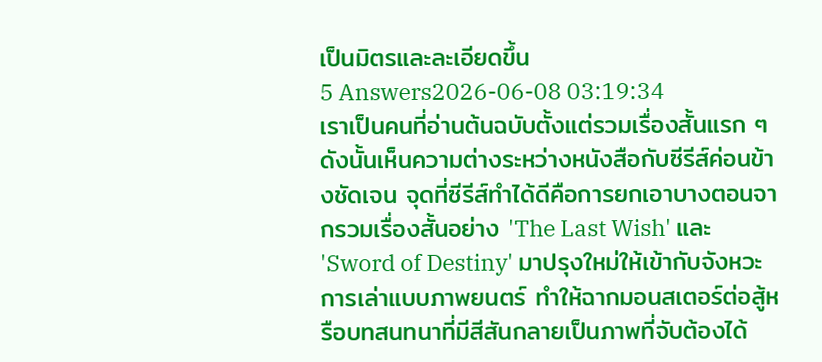เป็นมิตรและละเอียดขึ้น
5 Answers2026-06-08 03:19:34
เราเป็นคนที่อ่านต้นฉบับตั้งแต่รวมเรื่องสั้นแรก ๆ ดังนั้นเห็นความต่างระหว่างหนังสือกับซีรีส์ค่อนข้างชัดเจน จุดที่ซีรีส์ทำได้ดีคือการยกเอาบางตอนจากรวมเรื่องสั้นอย่าง 'The Last Wish' และ 'Sword of Destiny' มาปรุงใหม่ให้เข้ากับจังหวะการเล่าแบบภาพยนตร์ ทำให้ฉากมอนสเตอร์ต่อสู้หรือบทสนทนาที่มีสีสันกลายเป็นภาพที่จับต้องได้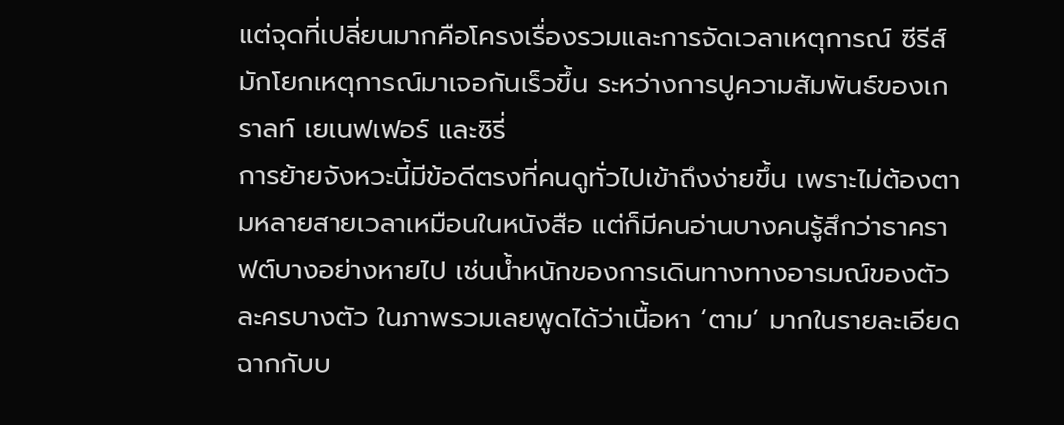แต่จุดที่เปลี่ยนมากคือโครงเรื่องรวมและการจัดเวลาเหตุการณ์ ซีรีส์มักโยกเหตุการณ์มาเจอกันเร็วขึ้น ระหว่างการปูความสัมพันธ์ของเกราลท์ เยเนฟเฟอร์ และซิรี่
การย้ายจังหวะนี้มีข้อดีตรงที่คนดูทั่วไปเข้าถึงง่ายขึ้น เพราะไม่ต้องตามหลายสายเวลาเหมือนในหนังสือ แต่ก็มีคนอ่านบางคนรู้สึกว่าธาคราฟต์บางอย่างหายไป เช่นน้ำหนักของการเดินทางทางอารมณ์ของตัวละครบางตัว ในภาพรวมเลยพูดได้ว่าเนื้อหา ‘ตาม’ มากในรายละเอียดฉากกับบ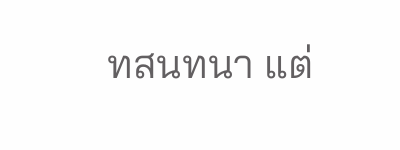ทสนทนา แต่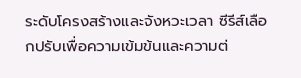ระดับโครงสร้างและจังหวะเวลา ซีรีส์เลือกปรับเพื่อความเข้มข้นและความต่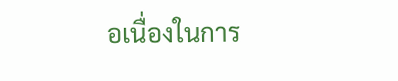อเนื่องในการ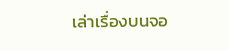เล่าเรื่องบนจอ